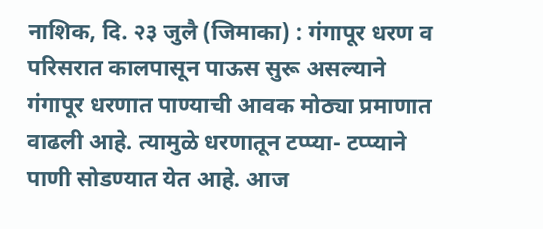नाशिक, दि. २३ जुलै (जिमाका) : गंगापूर धरण व परिसरात कालपासून पाऊस सुरू असल्याने गंगापूर धरणात पाण्याची आवक मोठ्या प्रमाणात वाढली आहे. त्यामुळे धरणातून टप्प्या- टप्प्याने पाणी सोडण्यात येत आहे. आज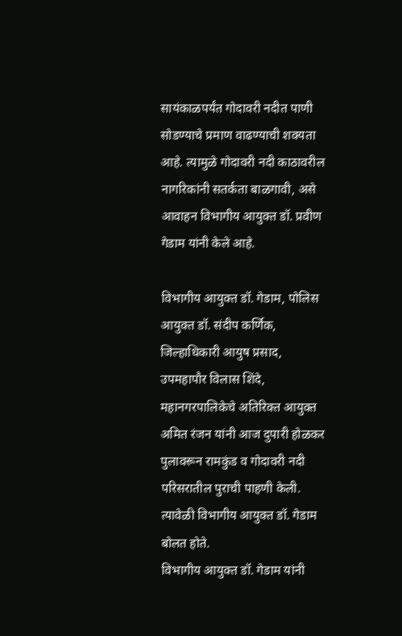सायंकाळपर्यंत गोदावरी नदीत पाणी सोडण्याचे प्रमाण वाढण्याची शक्यता आहे. त्यामुळे गोदावरी नदी काठावरील नागरिकांनी सतर्कता बाळगावी, असे आवाहन विभागीय आयुक्त डॉ. प्रवीण गेडाम यांनी केले आहे.

विभागीय आयुक्त डॉ. गेडाम, पोलिस आयुक्त डॉ. संदीप कर्णिक, जिल्हाधिकारी आयुष प्रसाद, उपमहापौर विलास शिंदे, महानगरपालिकेचे अतिरिक्त आयुक्त अमित रंजन यांनी आज दुपारी होळकर पुलावरून रामकुंड व गोदावरी नदी परिसरातील पुराची पाहणी केली. त्यावेळी विभागीय आयुक्त डॉ. गेडाम बोलत होते.
विभागीय आयुक्त डॉ. गेडाम यांनी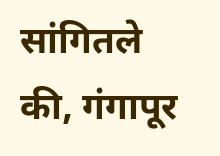सांगितले की, गंगापूर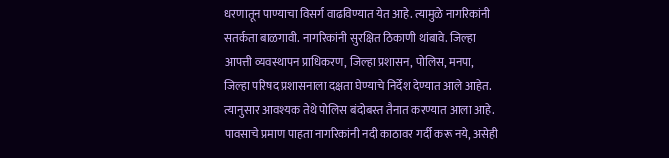धरणातून पाण्याचा विसर्ग वाढविण्यात येत आहे. त्यामुळे नागरिकांनी सतर्कता बाळगावी. नागरिकांनी सुरक्षित ठिकाणी थांबावे. जिल्हा आपत्ती व्यवस्थापन प्राधिकरण, जिल्हा प्रशासन, पोलिस, मनपा, जिल्हा परिषद प्रशासनाला दक्षता घेण्याचे निर्देश देण्यात आले आहेत. त्यानुसार आवश्यक तेथे पोलिस बंदोबस्त तैनात करण्यात आला आहे. पावसाचे प्रमाण पाहता नागरिकांनी नदी काठावर गर्दी करू नये, असेही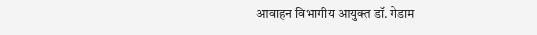आवाहन विभागीय आयुक्त डॉ. गेडाम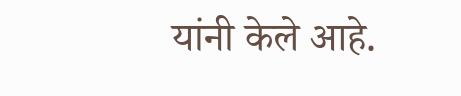यांनी केले आहे.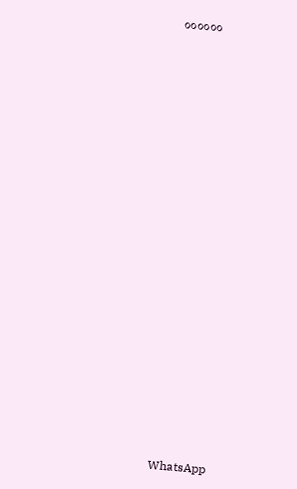००००००






















WhatsApp